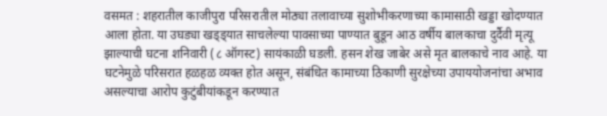वसमत : शहरातील काजीपुरा परिसरातील मोठ्या तलावाच्या सुशोभीकरणाच्या कामासाठी खड्डा खोदण्यात आला होता. या उघड्या खड्ड्यात साचलेल्या पावसाच्या पाण्यात बुडून आठ वर्षीय बालकाचा दुर्दैवी मृत्यू झाल्याची घटना शनिवारी (८ ऑगस्ट) सायंकाळी घडली. हसन शेख जाबेर असे मृत बालकाचे नाव आहे. या घटनेमुळे परिसरात हळहळ व्यक्त होत असून, संबंधित कामाच्या ठिकाणी सुरक्षेच्या उपाययोजनांचा अभाव असल्याचा आरोप कुटुंबीयांकडून करण्यात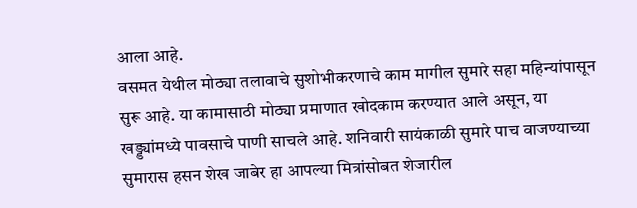आला आहे.
वसमत येथील मोठ्या तलावाचे सुशोभीकरणाचे काम मागील सुमारे सहा महिन्यांपासून सुरू आहे. या कामासाठी मोठ्या प्रमाणात खोदकाम करण्यात आले असून, या खड्ड्यांमध्ये पावसाचे पाणी साचले आहे. शनिवारी सायंकाळी सुमारे पाच वाजण्याच्या सुमारास हसन शेख जाबेर हा आपल्या मित्रांसोबत शेजारील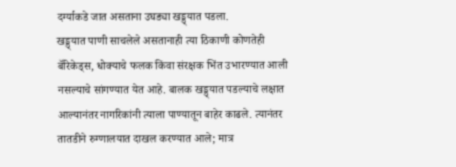दर्ग्याकडे जात असताना उघड्या खड्ड्यात पडला.
खड्ड्यात पाणी साचलेले असतानाही त्या ठिकाणी कोणतेही बॅरिकेड्स, धोक्याचे फलक किंवा संरक्षक भिंत उभारण्यात आली नसल्याचे सांगण्यात येत आहे. बालक खड्ड्यात पडल्याचे लक्षात आल्यानंतर नागरिकांनी त्याला पाण्यातून बाहेर काढले. त्यानंतर तातडीने रुग्णालयात दाखल करण्यात आले; मात्र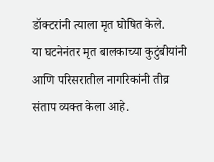डॉक्टरांनी त्याला मृत घोषित केले.
या घटनेनंतर मृत बालकाच्या कुटुंबीयांनी आणि परिसरातील नागरिकांनी तीव्र संताप व्यक्त केला आहे.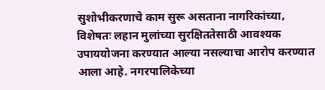सुशोभीकरणाचे काम सुरू असताना नागरिकांच्या, विशेषतः लहान मुलांच्या सुरक्षिततेसाठी आवश्यक उपाययोजना करण्यात आल्या नसल्याचा आरोप करण्यात आला आहे. नगरपालिकेच्या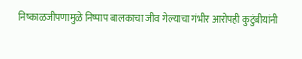निष्काळजीपणामुळे निष्पाप बालकाचा जीव गेल्याचा गंभीर आरोपही कुटुंबीयांनी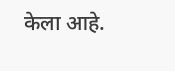केला आहे.